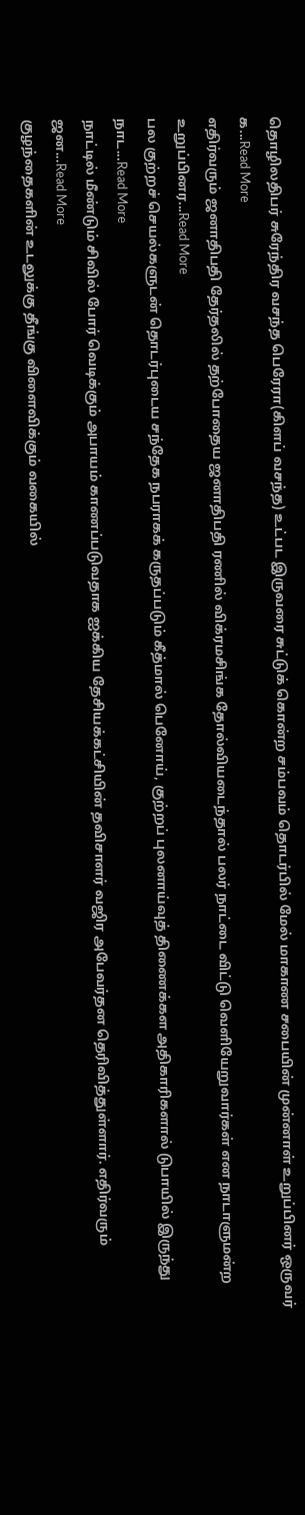தொழிலதிபர் சுரேந்திர வசந்த பெரேரா(கிளப் வசந்த) உட்பட இருவரை சுட்டுக் கொன்ற சம்பவம் தொடர்பில் மேல் மாகாண சபையின் முன்னாள் உறுப்பினர் ஒருவர் க...Read More
எதிர்வரும் ஜனாதிபதி தேர்தலில் தற்போதைய ஜனாதிபதி ரணில் விக்ரமசிங்க தோல்வியடைந்தால் பலர் நாட்டை விட்டு வெளியேறுவார்கள் என நாடாளுமன்ற உறுப்பினர...Read More
பல குற்றச் செயல்களுடன் தொடர்புடைய சந்தேக நபராகக் கருதப்படும் கீத்மால் பெனோய், குற்றப் புலனாய்வுத் திணைக்கள அதிகாரிகளால் டுபாயில் இருந்து நாட...Read More
நாட்டில் மீண்டும் சிவில் போர் வெடிக்கும் அபாயம் காணப்படுவதாக ஐக்கிய தேசியக்கட்சியின் தவிசாளர் வஜிர அபேவர்தன தெரிவித்துள்ளார். எதிர்வரும் ஜன...Read More
குழந்தைகளின் உடலுக்கு தீங்கு விளைவிக்கும் வகையில்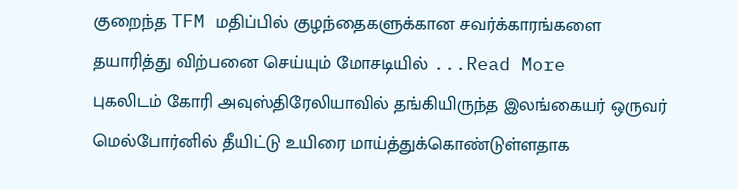குறைந்த TFM மதிப்பில் குழந்தைகளுக்கான சவர்க்காரங்களை தயாரித்து விற்பனை செய்யும் மோசடியில் ...Read More
புகலிடம் கோரி அவுஸ்திரேலியாவில் தங்கியிருந்த இலங்கையர் ஒருவர் மெல்போர்னில் தீயிட்டு உயிரை மாய்த்துக்கொண்டுள்ளதாக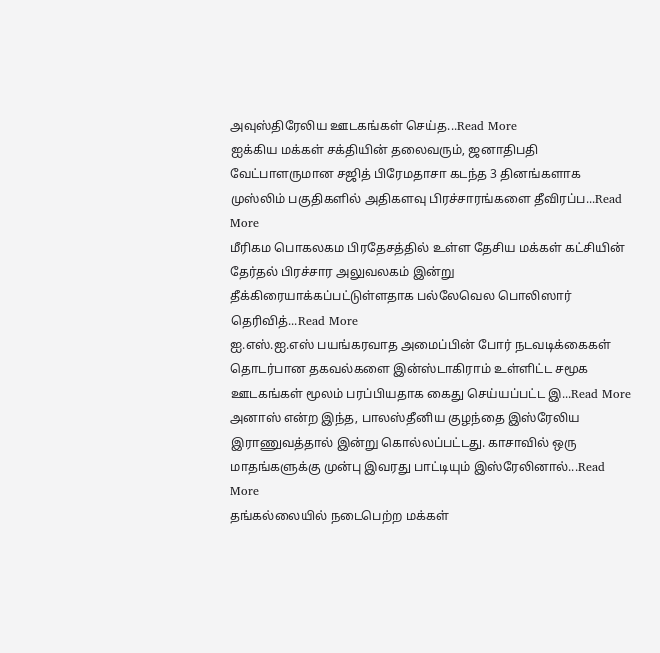அவுஸ்திரேலிய ஊடகங்கள் செய்த...Read More
ஐக்கிய மக்கள் சக்தியின் தலைவரும், ஜனாதிபதி வேட்பாளருமான சஜித் பிரேமதாசா கடந்த 3 தினங்களாக முஸ்லிம் பகுதிகளில் அதிகளவு பிரச்சாரங்களை தீவிரப்ப...Read More
மீரிகம பொகலகம பிரதேசத்தில் உள்ள தேசிய மக்கள் கட்சியின் தேர்தல் பிரச்சார அலுவலகம் இன்று தீக்கிரையாக்கப்பட்டுள்ளதாக பல்லேவெல பொலிஸார் தெரிவித்...Read More
ஐ.எஸ்.ஐ.எஸ் பயங்கரவாத அமைப்பின் போர் நடவடிக்கைகள் தொடர்பான தகவல்களை இன்ஸ்டாகிராம் உள்ளிட்ட சமூக ஊடகங்கள் மூலம் பரப்பியதாக கைது செய்யப்பட்ட இ...Read More
அனாஸ் என்ற இந்த, பாலஸ்தீனிய குழந்தை இஸ்ரேலிய இராணுவத்தால் இன்று கொல்லப்பட்டது. காசாவில் ஒரு மாதங்களுக்கு முன்பு இவரது பாட்டியும் இஸ்ரேலினால்...Read More
தங்கல்லையில் நடைபெற்ற மக்கள்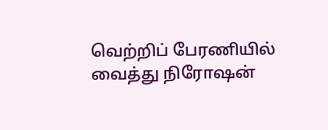வெற்றிப் பேரணியில் வைத்து நிரோஷன்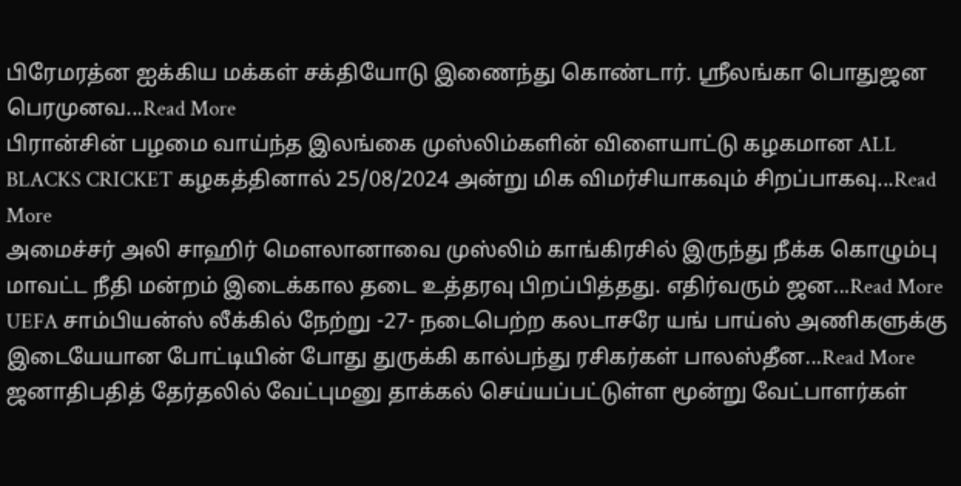பிரேமரத்ன ஐக்கிய மக்கள் சக்தியோடு இணைந்து கொண்டார். ஸ்ரீலங்கா பொதுஜன பெரமுனவ...Read More
பிரான்சின் பழமை வாய்ந்த இலங்கை முஸ்லிம்களின் விளையாட்டு கழகமான ALL BLACKS CRICKET கழகத்தினால் 25/08/2024 அன்று மிக விமர்சியாகவும் சிறப்பாகவு...Read More
அமைச்சர் அலி சாஹிர் மௌலானாவை முஸ்லிம் காங்கிரசில் இருந்து நீக்க கொழும்பு மாவட்ட நீதி மன்றம் இடைக்கால தடை உத்தரவு பிறப்பித்தது. எதிர்வரும் ஜன...Read More
UEFA சாம்பியன்ஸ் லீக்கில் நேற்று -27- நடைபெற்ற கலடாசரே யங் பாய்ஸ் அணிகளுக்கு இடையேயான போட்டியின் போது துருக்கி கால்பந்து ரசிகர்கள் பாலஸ்தீன...Read More
ஜனாதிபதித் தேர்தலில் வேட்புமனு தாக்கல் செய்யப்பட்டுள்ள மூன்று வேட்பாளர்கள்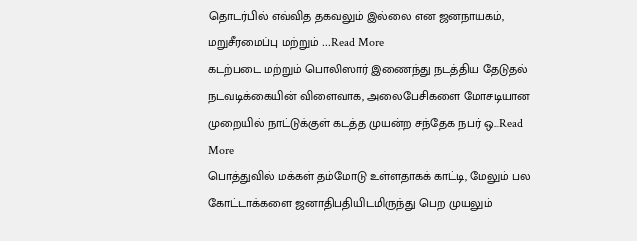தொடர்பில் எவ்வித தகவலும் இல்லை என ஜனநாயகம், மறுசீரமைப்பு மற்றும் ...Read More
கடற்படை மற்றும் பொலிஸார் இணைந்து நடத்திய தேடுதல் நடவடிக்கையின் விளைவாக, அலைபேசிகளை மோசடியான முறையில் நாட்டுக்குள் கடத்த முயன்ற சந்தேக நபர் ஒ...Read More
பொத்துவில் மக்கள் தம்மோடு உள்ளதாகக் காட்டி, மேலும் பல கோட்டாக்களை ஜனாதிபதியிடமிருந்து பெற முயலும்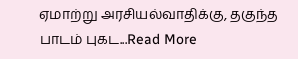ஏமாற்று அரசியல்வாதிக்கு, தகுந்த பாடம் புகட...Read More